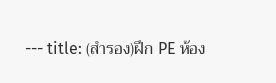--- title: (สำรอง)ฝึก PE ห้อง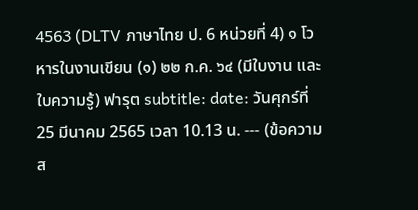4563 (DLTV ภาษาไทย ป. 6 หน่วยที่ 4) ๑ โวหารในงานเขียน (๑) ๒๒ ก.ค. ๖๔ (มีใบงาน และใบความรู้) ฟารุต subtitle: date: วันศุกร์ที่ 25 มีนาคม 2565 เวลา 10.13 น. --- (ข้อความส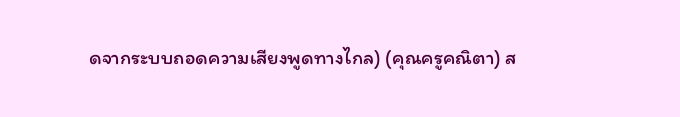ดจากระบบถอดความเสียงพูดทางไกล) (คุณครูคณิตา) ส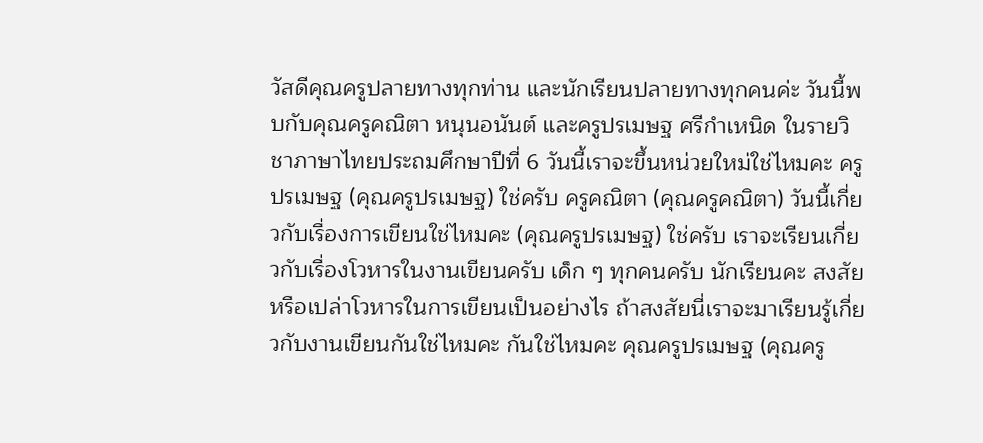วัสดีคุณครูปลายทางทุกท่าน และนักเรียนปลายทางทุกคนค่ะ วันนี้พบกับคุณครูคณิตา หนุนอนันต์ และครูปรเมษฐ ศรีกำเหนิด ในรายวิชาภาษาไทยประถมศึกษาปีที่ 6 วันนี้เราจะขึ้นหน่วยใหม่ใช่ไหมคะ ครูปรเมษฐ (คุณครูปรเมษฐ) ใช่ครับ ครูคณิตา (คุณครูคณิตา) วันนี้เกี่ยวกับเรื่องการเขียนใช่ไหมคะ (คุณครูปรเมษฐ) ใช่ครับ เราจะเรียนเกี่ยวกับเรื่องโวหารในงานเขียนครับ เด็ก ๆ ทุกคนครับ นักเรียนคะ สงสัยหรือเปล่าโวหารในการเขียนเป็นอย่างไร ถ้าสงสัยนี่เราจะมาเรียนรู้เกี่ยวกับงานเขียนกันใช่ไหมคะ กันใช่ไหมคะ คุณครูปรเมษฐ (คุณครู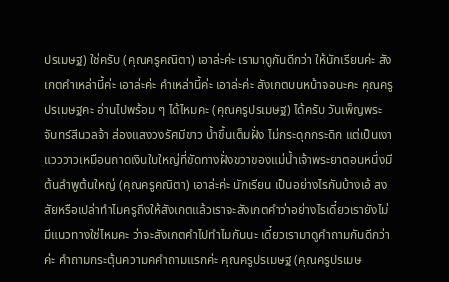ปรเมษฐ) ใช่ครับ (คุณครูคณิตา) เอาล่ะค่ะ เรามาดูกันดีกว่า ให้นักเรียนค่ะ สังเกตคำเหล่านี้ค่ะ เอาล่ะค่ะ คำเหล่านี้ค่ะ เอาล่ะค่ะ สังเกตบนหน้าจอนะคะ คุณครูปรเมษฐคะ อ่านไปพร้อม ๆ ได้ไหมคะ (คุณครูปรเมษฐ) ได้ครับ วันเพ็ญพระจันทร์สีนวลจ้า ส่องแสงวงรัศมีขาว น้ำขึ้นเต็มฝั่ง ไม่กระดุกกระดิก แต่เป็นเงาแวววาวเหมือนถาดเงินใบใหญ่ที่ขัดทางฝั่งขวาของแม่น้ำเจ้าพระยาตอนหนึ่งมีต้นลำพูต้นใหญ่ (คุณครูคณิตา) เอาล่ะค่ะ นักเรียน เป็นอย่างไรกันบ้างเอ้ สงสัยหรือเปล่าทำไมครูถึงให้สังเกตแล้วเราจะสังเกตคำว่าอย่างไรเดี๋ยวเรายังไม่มีแนวทางใช่ไหมคะ ว่าจะสังเกตคำไปทำไมกันนะ เดี๋ยวเรามาดูคำถามกันดีกว่าค่ะ คำถามกระตุ้นความคคำถามแรกค่ะ คุณครูปรเมษฐ (คุณครูปรเมษ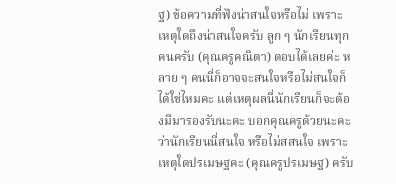ฐ) ข้อความที่ฟังน่าสนใจหรือไม่ เพราะเหตุใดถึงน่าสนใจครับ ลูก ๆ นักเรียนทุกคนครับ (คุณครูคณิตา) ตอบได้เลยค่ะ หลาย ๆ คนนี่ก็อาจจะสนใจหรือไม่สนใจก็ได้ใช่ไหมคะ แต่เหตุผลนี่นักเรียนก็จะต้องมีมารองรับนะคะ บอกคุณครูด้วยนะคะ ว่านักเรียนนี่สนใจ หรือไม่สสนใจ เพราะเหตุใดปรเมษฐคะ (คุณครูปรเมษฐ) ครับ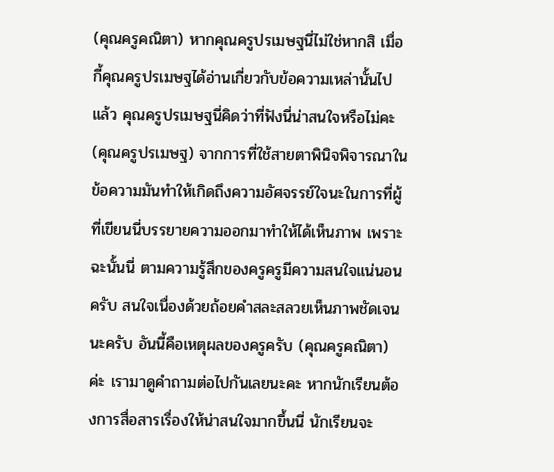(คุณครูคณิตา) หากคุณครูปรเมษฐนี่ไม่ใช่หากสิ เมื่อกี้คุณครูปรเมษฐได้อ่านเกี่ยวกับข้อความเหล่านั้นไปแล้ว คุณครูปรเมษฐนี่คิดว่าที่ฟังนี่น่าสนใจหรือไม่คะ (คุณครูปรเมษฐ) จากการที่ใช้สายตาพินิจพิจารณาในข้อความมันทำให้เกิดถึงความอัศจรรย์ใจนะในการที่ผู้ที่เขียนนี่บรรยายความออกมาทำให้ได้เห็นภาพ เพราะฉะนั้นนี่ ตามความรู้สึกของครูครูมีความสนใจแน่นอนครับ สนใจเนื่องด้วยถ้อยคำสละสลวยเห็นภาพชัดเจนนะครับ อันนี้คือเหตุผลของครูครับ (คุณครูคณิตา) ค่ะ เรามาดูคำถามต่อไปกันเลยนะคะ หากนักเรียนต้องการสื่อสารเรื่องให้น่าสนใจมากขึ้นนี่ นักเรียนจะ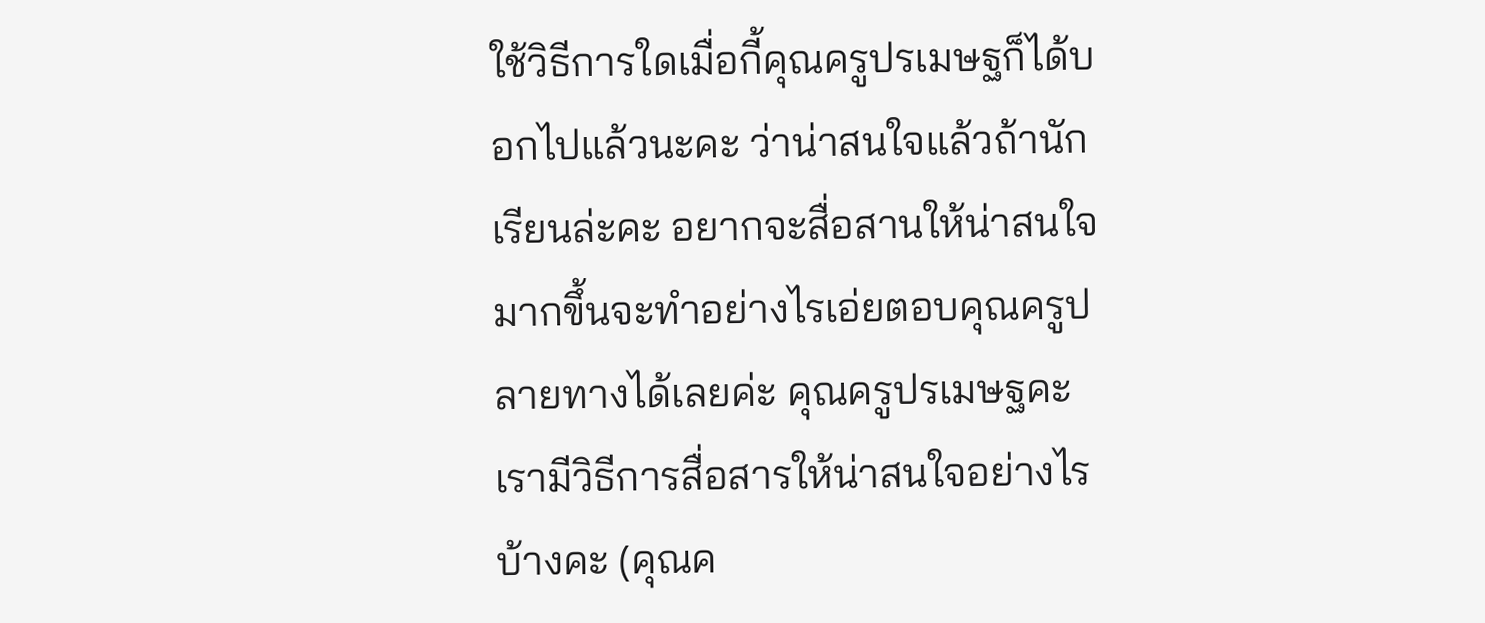ใช้วิธีการใดเมื่อกี้คุณครูปรเมษฐก็ได้บอกไปแล้วนะคะ ว่าน่าสนใจแล้วถ้านักเรียนล่ะคะ อยากจะสื่อสานให้น่าสนใจมากขึ้นจะทำอย่างไรเอ่ยตอบคุณครูปลายทางได้เลยค่ะ คุณครูปรเมษฐคะเรามีวิธีการสื่อสารให้น่าสนใจอย่างไรบ้างคะ (คุณค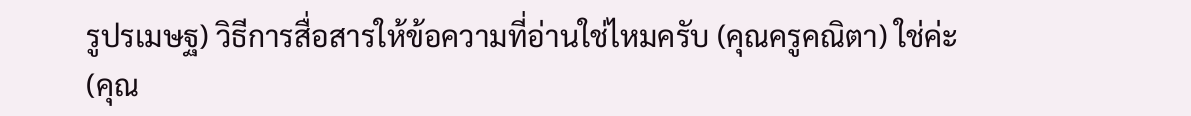รูปรเมษฐ) วิธีการสื่อสารให้ข้อความที่อ่านใช่ไหมครับ (คุณครูคณิตา) ใช่ค่ะ (คุณ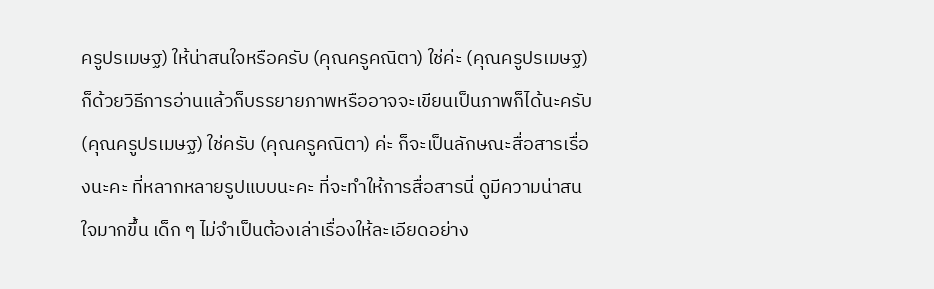ครูปรเมษฐ) ให้น่าสนใจหรือครับ (คุณครูคณิตา) ใช่ค่ะ (คุณครูปรเมษฐ) ก็ด้วยวิธีการอ่านแล้วก็บรรยายภาพหรืออาจจะเขียนเป็นภาพก็ได้นะครับ (คุณครูปรเมษฐ) ใช่ครับ (คุณครูคณิตา) ค่ะ ก็จะเป็นลักษณะสื่อสารเรื่องนะคะ ที่หลากหลายรูปแบบนะคะ ที่จะทำให้การสื่อสารนี่ ดูมีความน่าสนใจมากขึ้น เด็ก ๆ ไม่จำเป็นต้องเล่าเรื่องให้ละเอียดอย่าง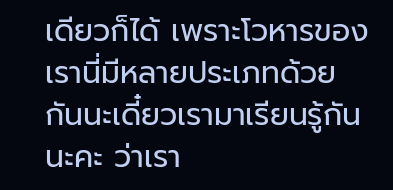เดียวก็ได้ เพราะโวหารของเรานี่มีหลายประเภทด้วยกันนะเดี๋ยวเรามาเรียนรู้กันนะคะ ว่าเรา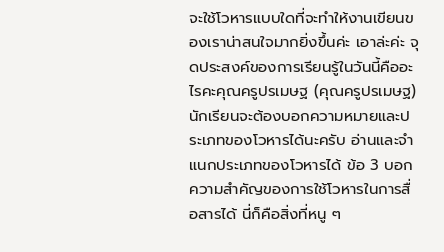จะใช้โวหารแบบใดที่จะทำให้งานเขียนของเราน่าสนใจมากยิ่งขึ้นค่ะ เอาล่ะค่ะ จุดประสงค์ของการเรียนรู้ในวันนี้คืออะไรคะคุณครูปรเมษฐ (คุณครูปรเมษฐ) นักเรียนจะต้องบอกความหมายและประเภทของโวหารได้นะครับ อ่านและจำแนกประเภทของโวหารได้ ข้อ 3 บอกความสำคัญของการใช้โวหารในการสื่อสารได้ นี่ก็คือสิ่งที่หนู ๆ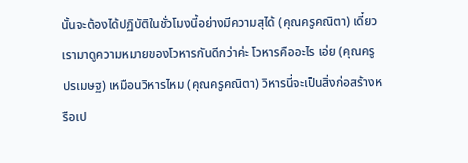นั้นจะต้องได้ปฏิบัติในชั่วโมงนี้อย่างมีความสุได้ (คุณครูคณิตา) เดี๋ยวเรามาดูความหมายของโวหารกันดีกว่าค่ะ โวหารคืออะไร เอ่ย (คุณครูปรเมษฐ) เหมือนวิหารไหม (คุณครูคณิตา) วิหารนี่จะเป็นสิ่งก่อสร้างหรือเป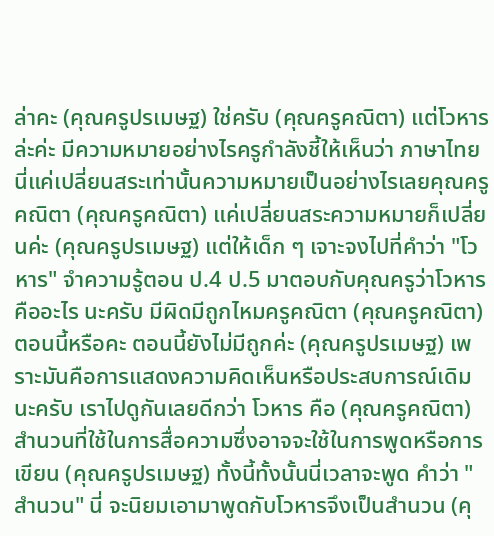ล่าคะ (คุณครูปรเมษฐ) ใช่ครับ (คุณครูคณิตา) แต่โวหารล่ะค่ะ มีความหมายอย่างไรครูกำลังชี้ให้เห็นว่า ภาษาไทยนี่แค่เปลี่ยนสระเท่านั้นความหมายเป็นอย่างไรเลยคุณครูคณิตา (คุณครูคณิตา) แค่เปลี่ยนสระความหมายก็เปลี่ยนค่ะ (คุณครูปรเมษฐ) แต่ให้เด็ก ๆ เจาะจงไปที่คำว่า "โวหาร" จำความรู้ตอน ป.4 ป.5 มาตอบกับคุณครูว่าโวหารคืออะไร นะครับ มีผิดมีถูกไหมครูคณิตา (คุณครูคณิตา) ตอนนี้หรือคะ ตอนนี้ยังไม่มีถูกค่ะ (คุณครูปรเมษฐ) เพราะมันคือการแสดงความคิดเห็นหรือประสบการณ์เดิมนะครับ เราไปดูกันเลยดีกว่า โวหาร คือ (คุณครูคณิตา) สำนวนที่ใช้ในการสื่อความซึ่งอาจจะใช้ในการพูดหรือการเขียน (คุณครูปรเมษฐ) ทั้งนี้ทั้งนั้นนี่เวลาจะพูด คำว่า "สำนวน" นี่ จะนิยมเอามาพูดกับโวหารจึงเป็นสำนวน (คุ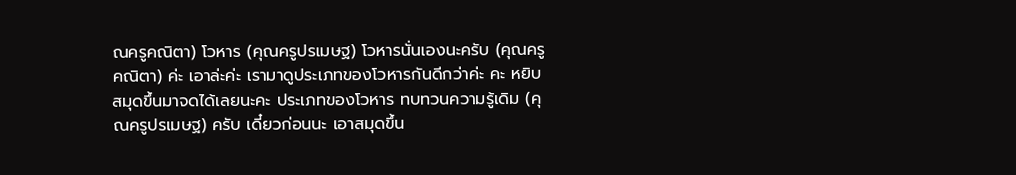ณครูคณิตา) โวหาร (คุณครูปรเมษฐ) โวหารนั่นเองนะครับ (คุณครูคณิตา) ค่ะ เอาล่ะค่ะ เรามาดูประเภทของโวหารกันดีกว่าค่ะ คะ หยิบสมุดขึ้นมาจดได้เลยนะคะ ประเภทของโวหาร ทบทวนความรู้เดิม (คุณครูปรเมษฐ) ครับ เดี๋ยวก่อนนะ เอาสมุดขึ้น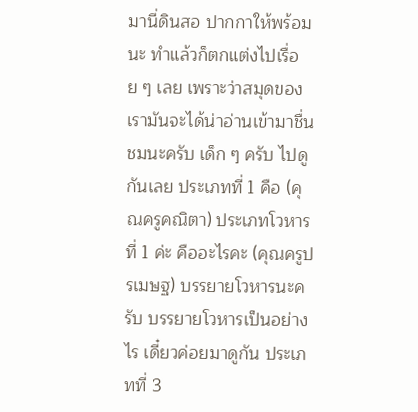มานี่ดินสอ ปากกาให้พร้อมนะ ทำแล้วก็ตกแต่งไปเรื่อย ๆ เลย เพราะว่าสมุดของเรามันจะได้น่าอ่านเข้ามาชื่นชมนะครับ เด็ก ๆ ครับ ไปดูกันเลย ประเภทที่ 1 คือ (คุณครูคณิตา) ประเภทโวหารที่ 1 ค่ะ คืออะไรคะ (คุณครูปรเมษฐ) บรรยายโวหารนะครับ บรรยายโวหารเป็นอย่างไร เดี๋ยวค่อยมาดูกัน ประเภทที่ 3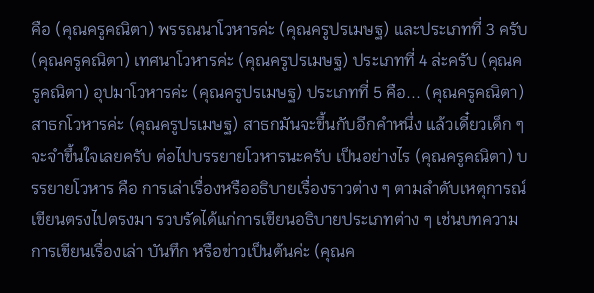คือ (คุณครูคณิตา) พรรณนาโวหารค่ะ (คุณครูปรเมษฐ) และประเภทที่ 3 ครับ (คุณครูคณิตา) เทศนาโวหารค่ะ (คุณครูปรเมษฐ) ประเภทที่ 4 ล่ะครับ (คุณครูคณิตา) อุปมาโวหารค่ะ (คุณครูปรเมษฐ) ประเภทที่ 5 คือ... (คุณครูคณิตา) สาธกโวหารค่ะ (คุณครูปรเมษฐ) สาธกมันจะขึ้นกับอีกคำหนึ่ง แล้วเดี๋ยวเด็ก ๆ จะจำขึ้นใจเลยครับ ต่อไปบรรยายโวหารนะครับ เป็นอย่างไร (คุณครูคณิตา) บรรยายโวหาร คือ การเล่าเรื่องหรืออธิบายเรื่องราวต่าง ๆ ตามลำดับเหตุการณ์เขียนตรงไปตรงมา รวบรัดได้แก่การเขียนอธิบายประเภทต่าง ๆ เช่นบทความ การเขียนเรื่องเล่า บันทึก หรือข่าวเป็นต้นค่ะ (คุณค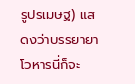รูปรเมษฐ) แสดงว่าบรรยายาโวหารนี่ก็จะ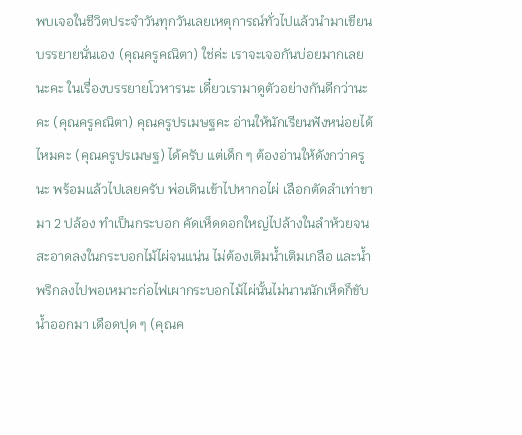พบเจอในชีวิตประจำวันทุกวันเลยเหตุการณ์ทั่วไปแล้วนำมาเขียนบรรยายนั่นเอง (คุณครูคณิตา) ใช่ค่ะ เราจะเจอกันบ่อยมากเลยนะคะ ในเรื่องบรรยายโวหารนะ เดี๋ยวเรามาดูตัวอย่างกันดีกว่านะคะ (คุณครูคณิตา) คุณครูปรเมษฐคะ อ่านให้นักเรียนฟังหน่อยได้ไหมคะ (คุณครูปรเมษฐ) ได้ครับ แต่เด็ก ๆ ต้องอ่านให้ดังกว่าครูนะ พร้อมแล้วไปเลยครับ พ่อเดินเข้าไปหากอไผ่ เลือกตัดลำเท่าขามา 2 ปล้อง ทำเป็นกระบอก คัดเห็ดดอกใหญ่ไปล้างในลำห้วยจนสะอาดลงในกระบอกไม้ไผ่จนแน่น ไม่ต้องเติมน้ำเติมเกลือ และน้ำพริกลงไปพอเหมาะก่อไฟเผากระบอกไม้ไผ่นั้นไม่นานนักเห็ดก็ขับน้ำออกมา เดือดปุด ๆ (คุณค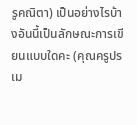รูคณิตา) เป็นอย่างไรบ้างอันนี้เป็นลักษณะการเขียนแบบใดคะ (คุณครูปรเม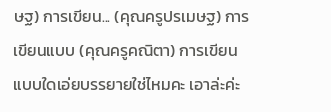ษฐ) การเขียน... (คุณครูปรเมษฐ) การเขียนแบบ (คุณครูคณิตา) การเขียนแบบใดเอ่ยบรรยายใช่ไหมคะ เอาล่ะค่ะ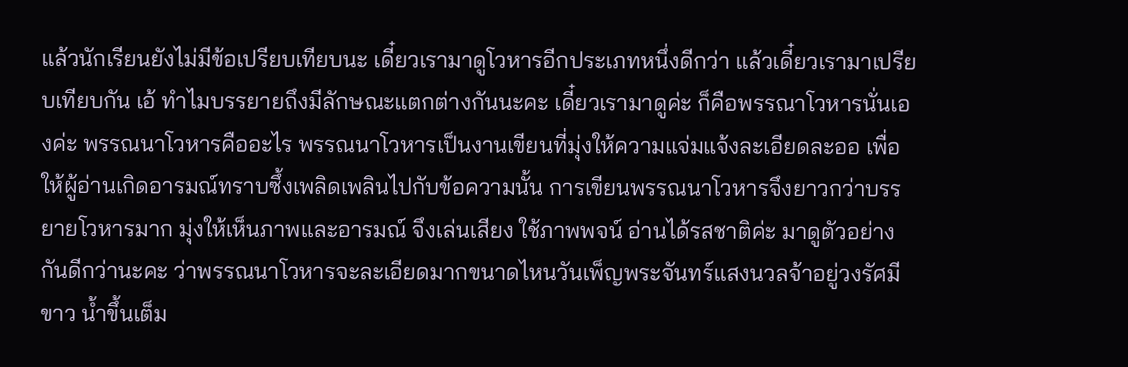แล้วนักเรียนยังไม่มีข้อเปรียบเทียบนะ เดี๋ยวเรามาดูโวหารอีกประเภทหนึ่งดีกว่า แล้วเดี๋ยวเรามาเปรียบเทียบกัน เอ้ ทำไมบรรยายถึงมีลักษณะแตกต่างกันนะคะ เดี๋ยวเรามาดูค่ะ ก็คือพรรณาโวหารนั่นเองค่ะ พรรณนาโวหารคืออะไร พรรณนาโวหารเป็นงานเขียนที่มุ่งให้ความแจ่มแจ้งละเอียดละออ เพื่อให้ผู้อ่านเกิดอารมณ์ทราบซึ้งเพลิดเพลินไปกับข้อความนั้น การเขียนพรรณนาโวหารจึงยาวกว่าบรรยายโวหารมาก มุ่งให้เห็นภาพและอารมณ์ จึงเล่นเสียง ใช้ภาพพจน์ อ่านได้รสชาติค่ะ มาดูตัวอย่างกันดีกว่านะคะ ว่าพรรณนาโวหารจะละเอียดมากขนาดไหนวันเพ็ญพระจันทร์แสงนวลจ้าอยู่วงรัศมีขาว น้ำขึ้นเต็ม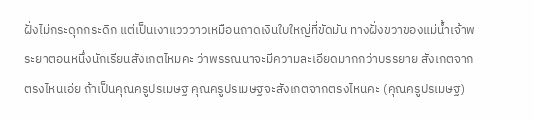ฝั่งไม่กระดุกกระดิก แต่เป็นเงาแวววาวเหมือนถาดเงินใบใหญ่ที่ขัดมัน ทางฝั่งขวาของแม่น้ำเจ้าพระยาตอนหนึ่งนักเรียนสังเกตไหมคะ ว่าพรรณนาจะมีความละเอียดมากกว่าบรรยาย สังเกตจากตรงไหนเอ่ย ถ้าเป็นคุณครูปรเมษฐ คุณครูปรเมษฐจะสังเกตจากตรงไหนคะ (คุณครูปรเมษฐ)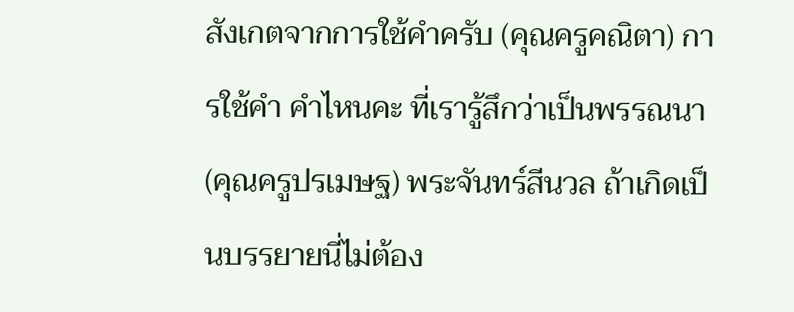สังเกตจากการใช้คำครับ (คุณครูคณิตา) การใช้คำ คำไหนคะ ที่เรารู้สึกว่าเป็นพรรณนา (คุณครูปรเมษฐ) พระจันทร์สีนวล ถ้าเกิดเป็นบรรยายนี่ไม่ต้อง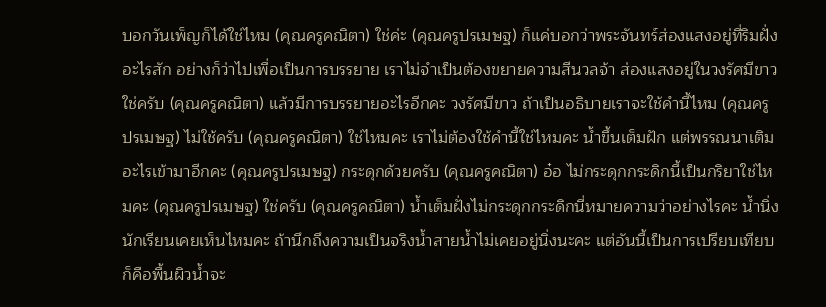บอกวันเพ็ญก็ได้ใช่ไหม (คุณครูคณิตา) ใช่ค่ะ (คุณครูปรเมษฐ) ก็แค่บอกว่าพระจันทร์ส่องแสงอยู่ที่ริมฝั่งอะไรสัก อย่างก็ว่าไปเพื่อเป็นการบรรยาย เราไม่จำเป็นต้องขยายความสีนวลจ้า ส่องแสงอยู่ในวงรัศมีขาวใช่ครับ (คุณครูคณิตา) แล้วมีการบรรยายอะไรอีกคะ วงรัศมีขาว ถ้าเป็นอธิบายเราจะใช้คำนี้ไหม (คุณครูปรเมษฐ) ไม่ใช้ครับ (คุณครูคณิตา) ใช่ไหมคะ เราไม่ต้องใช้คำนี้ใช่ไหมคะ น้ำขึ้นเต็มฝัก แต่พรรณนาเติมอะไรเข้ามาอีกคะ (คุณครูปรเมษฐ) กระดุกด้วยครับ (คุณครูคณิตา) อ๋อ ไม่กระดุกกระดิกนี้เป็นกริยาใช่ไหมคะ (คุณครูปรเมษฐ) ใช่ครับ (คุณครูคณิตา) น้ำเต็มฝั่งไม่กระดุกกระดิกนี่หมายความว่าอย่างไรคะ น้ำนิ่งนักเรียนเคยเห็นไหมคะ ถ้านึกถึงความเป็นจริงน้ำสายน้ำไม่เคยอยู่นิ่งนะคะ แต่อันนี้เป็นการเปรียบเทียบ ก็คือพื้นผิวน้ำจะ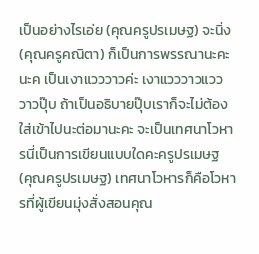เป็นอย่างไรเอ่ย (คุณครูปรเมษฐ) จะนิ่ง (คุณครูคณิตา) ก็เป็นการพรรณานะคะ นะค เป็นเงาแวววาวค่ะ เงาแวววาวแวววาวปุ๊บ ถ้าเป็นอธิบายปุ๊บเราก็จะไม่ต้องใส่เข้าไปนะต่อมานะคะ จะเป็นเทศนาโวหารนี่เป็นการเขียนแบบใดคะครูปรเมษฐ (คุณครูปรเมษฐ) เทศนาโวหารก็คือโวหารที่ผู้เขียนมุ่งสั่งสอนคุณ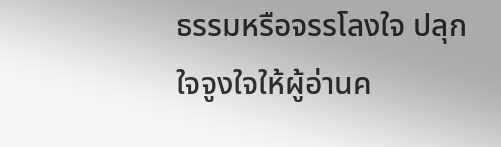ธรรมหรือจรรโลงใจ ปลุกใจจูงใจให้ผู้อ่านค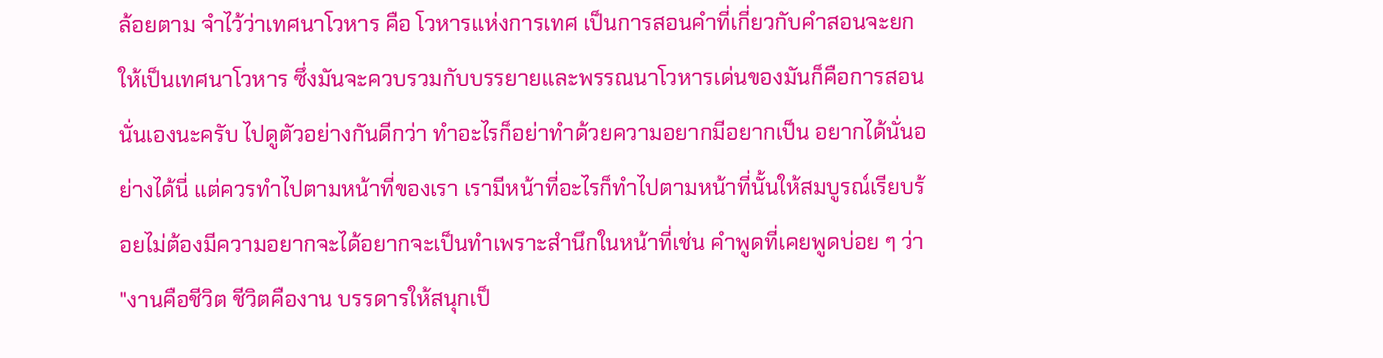ล้อยตาม จำไว้ว่าเทศนาโวหาร คือ โวหารแห่งการเทศ เป็นการสอนคำที่เกี่ยวกับคำสอนจะยกให้เป็นเทศนาโวหาร ซึ่งมันจะควบรวมกับบรรยายและพรรณนาโวหารเด่นของมันก็คือการสอนนั่นเองนะครับ ไปดูตัวอย่างกันดีกว่า ทำอะไรก็อย่าทำด้วยความอยากมีอยากเป็น อยากได้นั่นอย่างได้นี่ แต่ควรทำไปตามหน้าที่ของเรา เรามีหน้าที่อะไรก็ทำไปตามหน้าที่นั้นให้สมบูรณ์เรียบร้อยไม่ต้องมีความอยากจะได้อยากจะเป็นทำเพราะสำนึกในหน้าที่เช่น คำพูดที่เคยพูดบ่อย ๆ ว่า "งานคือชีวิต ชีวิตคืองาน บรรดารให้สนุกเป็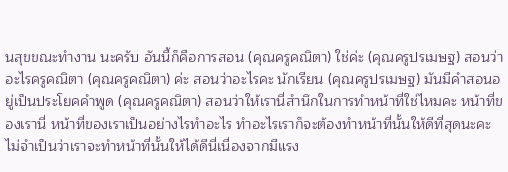นสุขขณะทำงาน นะครับ อันนี้ก็คือการสอน (คุณครูคณิตา) ใช่ค่ะ (คุณครูปรเมษฐ) สอนว่าอะไรครูคณิตา (คุณครูคณิตา) ค่ะ สอนว่าอะไรคะ นักเรียน (คุณครูปรเมษฐ) มันมีคำสอนอยู่เป็นประโยคคำพูด (คุณครูคณิตา) สอนว่าให้เรานี่สำนึกในการทำหน้าที่ใช่ไหมคะ หน้าที่ของเรานี่ หน้าที่ของเราเป็นอย่างไรทำอะไร ทำอะไรเราก็จะต้องทำหน้าที่นั้นให้ดีที่สุดนะคะ ไม่จำเป็นว่าเราจะทำหน้าที่นั้นให้ได้ดีนี่เนื่องจากมีแรง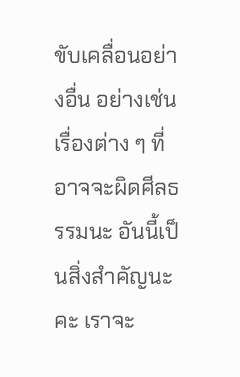ขับเคลื่อนอย่างอื่น อย่างเช่นเรื่องต่าง ๆ ที่อาจจะผิดศีลธรรมนะ อันนี้เป็นสิ่งสำคัญนะคะ เราจะ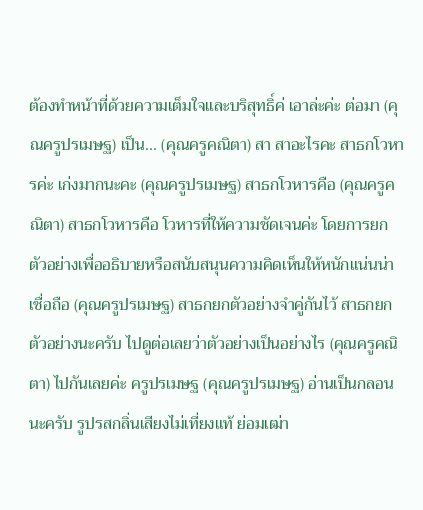ต้องทำหน้าที่ด้วยความเต็มใจและบริสุทธิ์ค่ เอาล่ะค่ะ ต่อมา (คุณครูปรเมษฐ) เป็น... (คุณครูคณิตา) สา สาอะไรคะ สาธกโวหารค่ะ เก่งมากนะคะ (คุณครูปรเมษฐ) สาธกโวหารคือ (คุณครูคณิตา) สาธกโวหารคือ โวหารที่ให้ความชัดเจนค่ะ โดยการยกตัวอย่างเพื่ออธิบายหรือสนับสนุนความคิดเห็นให้หนักแน่นน่าเชื่อถือ (คุณครูปรเมษฐ) สาธกยกตัวอย่างจำคู่กันไว้ สาธกยกตัวอย่างนะครับ ไปดูต่อเลยว่าตัวอย่างเป็นอย่างไร (คุณครูคณิตา) ไปกันเลยค่ะ ครูปรเมษฐ (คุณครูปรเมษฐ) อ่านเป็นกลอนนะครับ รูปรสกลิ่นเสียงไม่เที่ยงแท้ ย่อมเฒ่า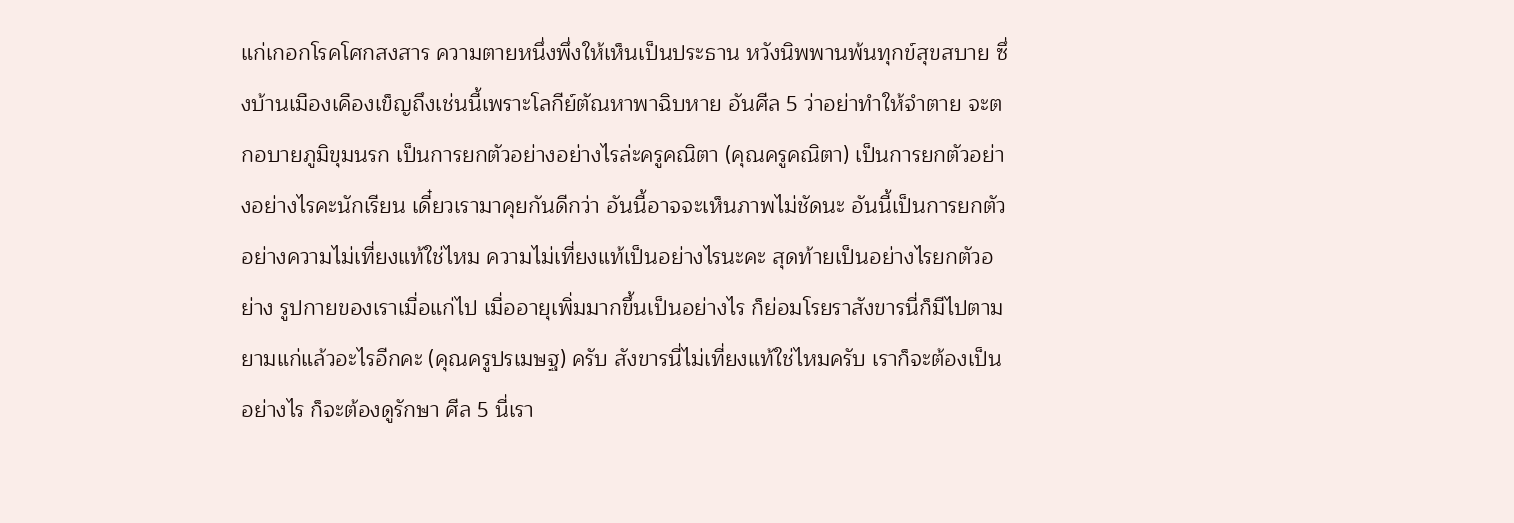แก่เกอกโรคโศกสงสาร ความตายหนึ่งพึ่งให้เห็นเป็นประธาน หวังนิพพานพ้นทุกข์สุขสบาย ซึ่งบ้านเมืองเคืองเข็ญถึงเช่นนี้เพราะโลกีย์ตัณหาพาฉิบหาย อันศีล 5 ว่าอย่าทำให้จำตาย จะตกอบายภูมิขุมนรก เป็นการยกตัวอย่างอย่างไรล่ะครูคณิตา (คุณครูคณิตา) เป็นการยกตัวอย่างอย่างไรคะนักเรียน เดี๋ยวเรามาคุยกันดีกว่า อันนี้อาจจะเห็นภาพไม่ชัดนะ อันนี้เป็นการยกตัวอย่างความไม่เที่ยงแท้ใช่ไหม ความไม่เที่ยงแท้เป็นอย่างไรนะคะ สุดท้ายเป็นอย่างไรยกตัวอย่าง รูปกายของเราเมื่อแก่ไป เมื่ออายุเพิ่มมากขึ้นเป็นอย่างไร ก็ย่อมโรยราสังขารนี่ก็มีไปตามยามแก่แล้วอะไรอีกคะ (คุณครูปรเมษฐ) ครับ สังขารนี่ไม่เที่ยงแท้ใช่ไหมครับ เราก็จะต้องเป็นอย่างไร ก็จะต้องดูรักษา ศีล 5 นี่เรา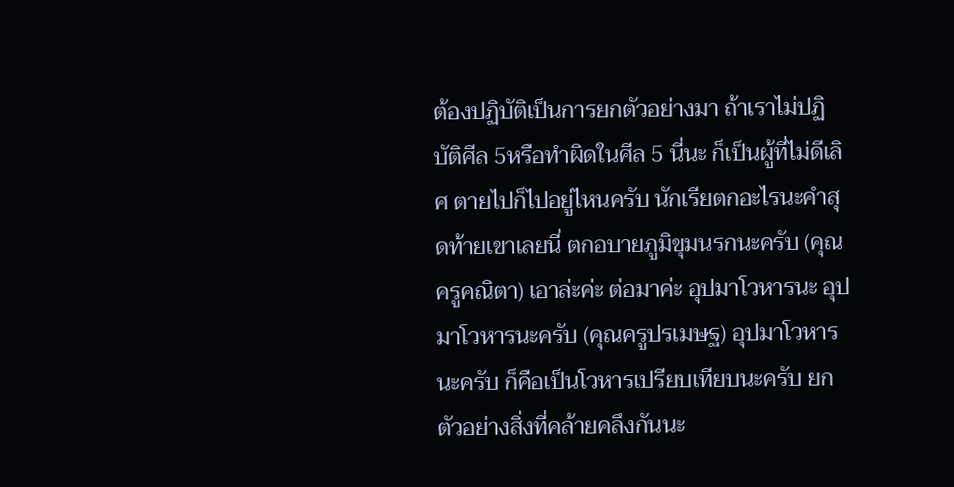ต้องปฏิบัติเป็นการยกตัวอย่างมา ถ้าเราไม่ปฏิบัติศีล 5หรือทำผิดในศีล 5 นี่นะ ก็เป็นผู้ที่ไม่ดีเลิศ ตายไปก็ไปอยู่ไหนครับ นักเรียตกอะไรนะคำสุดท้ายเขาเลยนี่ ตกอบายภูมิขุมนรกนะครับ (คุณครูคณิตา) เอาล่ะค่ะ ต่อมาค่ะ อุปมาโวหารนะ อุปมาโวหารนะครับ (คุณครูปรเมษฐ) อุปมาโวหารนะครับ ก็คือเป็นโวหารเปรียบเทียบนะครับ ยกตัวอย่างสิ่งที่คล้ายคลึงกันนะ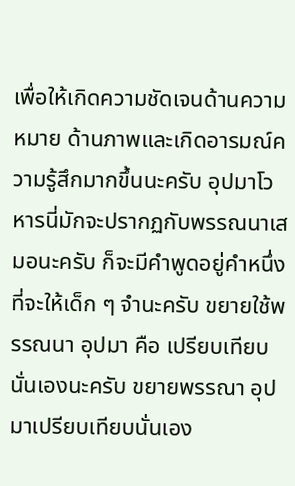เพื่อให้เกิดความชัดเจนด้านความหมาย ด้านภาพและเกิดอารมณ์ความรู้สึกมากขึ้นนะครับ อุปมาโวหารนี่มักจะปรากฏกับพรรณนาเสมอนะครับ ก็จะมีคำพูดอยู่คำหนึ่งที่จะให้เด็ก ๆ จำนะครับ ขยายใช้พรรณนา อุปมา คือ เปรียบเทียบนั่นเองนะครับ ขยายพรรณา อุปมาเปรียบเทียบนั่นเอง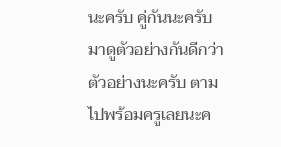นะครับ คู่กันนะครับ มาดูตัวอย่างกันดีกว่า ตัวอย่างนะครับ ตามไปพร้อมครูเลยนะค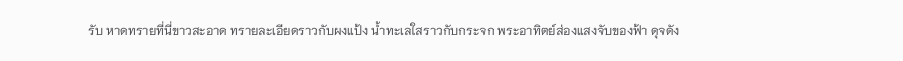รับ หาดทรายที่นี่ขาวสะอาด ทรายละเอียดราวกับผงแป้ง น้ำทะเลใสราวกับกระจก พระอาทิตย์ส่องแสงจับของฟ้า ดุจดัง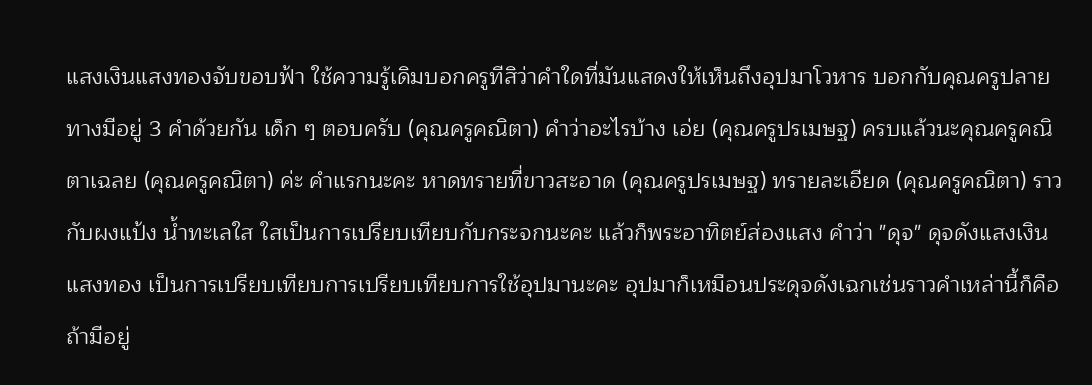แสงเงินแสงทองจับขอบฟ้า ใช้ความรู้เดิมบอกครูทีสิว่าคำใดที่มันแสดงให้เห็นถึงอุปมาโวหาร บอกกับคุณครูปลายทางมีอยู่ 3 คำด้วยกัน เด็ก ๆ ตอบครับ (คุณครูคณิตา) คำว่าอะไรบ้าง เอ่ย (คุณครูปรเมษฐ) ครบแล้วนะคุณครูคณิตาเฉลย (คุณครูคณิตา) ค่ะ คำแรกนะคะ หาดทรายที่ขาวสะอาด (คุณครูปรเมษฐ) ทรายละเอียด (คุณครูคณิตา) ราวกับผงแป้ง น้ำทะเลใส ใสเป็นการเปรียบเทียบกับกระจกนะคะ แล้วก็พระอาทิตย์ส่องแสง คำว่า "ดุจ" ดุจดังแสงเงินแสงทอง เป็นการเปรียบเทียบการเปรียบเทียบการใช้อุปมานะคะ อุปมาก็เหมือนประดุจดังเฉกเช่นราวคำเหล่านี้ก็คือ ถ้ามีอยู่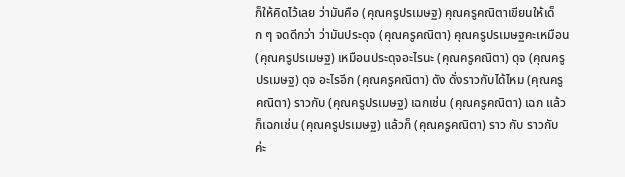ก็ให้คิดไว้เลย ว่ามันคือ (คุณครูปรเมษฐ) คุณครูคณิตาเขียนให้เด็ก ๆ จดดีกว่า ว่ามันประดุจ (คุณครูคณิตา) คุณครูปรเมษฐคะเหมือน (คุณครูปรเมษฐ) เหมือนประดุจอะไรนะ (คุณครูคณิตา) ดุจ (คุณครูปรเมษฐ) ดุจ อะไรอีก (คุณครูคณิตา) ดัง ดั่งราวกับได้ไหม (คุณครูคณิตา) ราวกับ (คุณครูปรเมษฐ) เฉกเช่น (คุณครูคณิตา) เฉก แล้วก็เฉกเช่น (คุณครูปรเมษฐ) แล้วก็ (คุณครูคณิตา) ราว กับ ราวกับ ค่ะ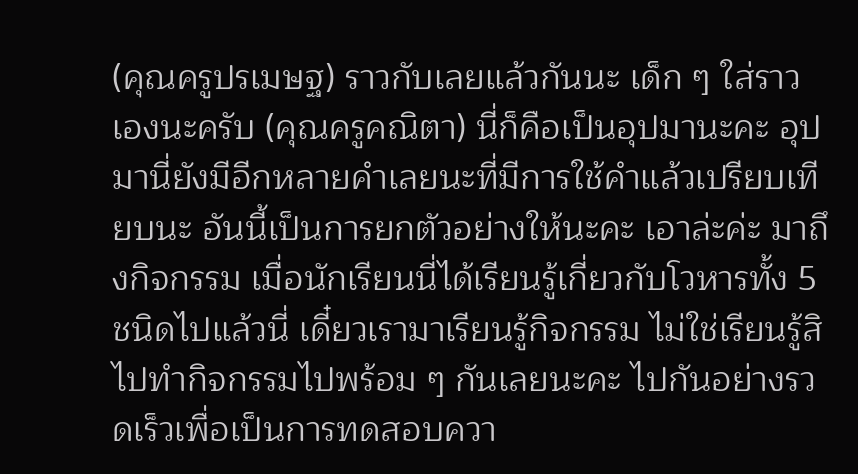(คุณครูปรเมษฐ) ราวกับเลยแล้วกันนะ เด็ก ๆ ใส่ราวเองนะครับ (คุณครูคณิตา) นี่ก็คือเป็นอุปมานะคะ อุปมานี่ยังมีอีกหลายคำเลยนะที่มีการใช้คำแล้วเปรียบเทียบนะ อันนี้เป็นการยกตัวอย่างให้นะคะ เอาล่ะค่ะ มาถึงกิจกรรม เมื่อนักเรียนนี่ได้เรียนรู้เกี่ยวกับโวหารทั้ง 5 ชนิดไปแล้วนี่ เดี๋ยวเรามาเรียนรู้กิจกรรม ไม่ใช่เรียนรู้สิ ไปทำกิจกรรมไปพร้อม ๆ กันเลยนะคะ ไปกันอย่างรวดเร็วเพื่อเป็นการทดสอบควา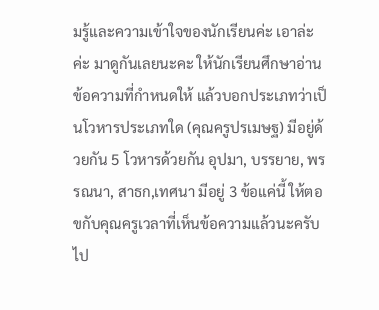มรู้และความเข้าใจของนักเรียนค่ะ เอาล่ะค่ะ มาดูกันเลยนะคะ ให้นักเรียนศึกษาอ่านข้อความที่กำหนดให้ แล้วบอกประเภทว่าเป็นโวหารประเภทใด (คุณครูปรเมษฐ) มีอยู่ด้วยกัน 5 โวหารด้วยกัน อุปมา, บรรยาย, พรรณนา, สาธก,เทศนา มีอยู่ 3 ข้อแค่นี้ ให้ตอขกับคุณครูเวลาที่เห็นข้อความแล้วนะครับ ไป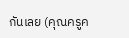กันเลย (คุณครูค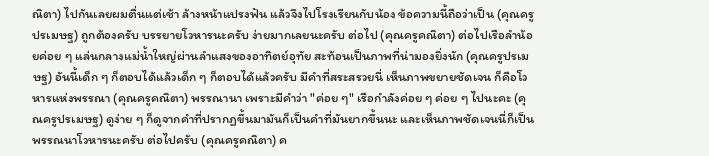ณิตา) ไปกันเลยผมตื่นแต่เช้า ล้างหน้าแปรงฟัน แล้วจึงไปโรงเรียนกับน้อง ข้อความนี้ถือว่าเป็น (คุณครูปรเมษฐ) ถูกต้องครับ บรรยายโวหารนะครับ ง่ายมากเลยนะครับ ต่อไป (คุณครูคณิตา) ต่อไปเรือลำน้อยค่อย ๆ แล่นกลางแม่น้ำใหญ่ผ่านลำแสงของอาทิตย์อุทัย สะท้อนเป็นภาพที่น่ามองยิ่งนัก (คุณครูปรเมษฐ) อันนี้เด็ก ๆ ก็ตอบได้แล้วเด็ก ๆ ก็ตอบได้แล้วครับ มีคำที่สระสรวยนี่ เห็นภาพขยายชัดเจน ก็คือโวหารแห่งพรรณา (คุณครูคณิตา) พรรณานา เพราะมีคำว่า "ค่อย ๆ" เรือกำลังค่อย ๆ ค่อย ๆ ไปนะคะ (คุณครูปรเมษฐ) ดูง่าย ๆ ก็ดูจากคำที่ปรากฏขึ้นมามันก็เป็นคำที่มันยากขึ้นนะ และเห็นภาพชัดเจนนี่ก็เป็นพรรณนาโวหารนะครับ ต่อไปครับ (คุณครูคณิตา) ค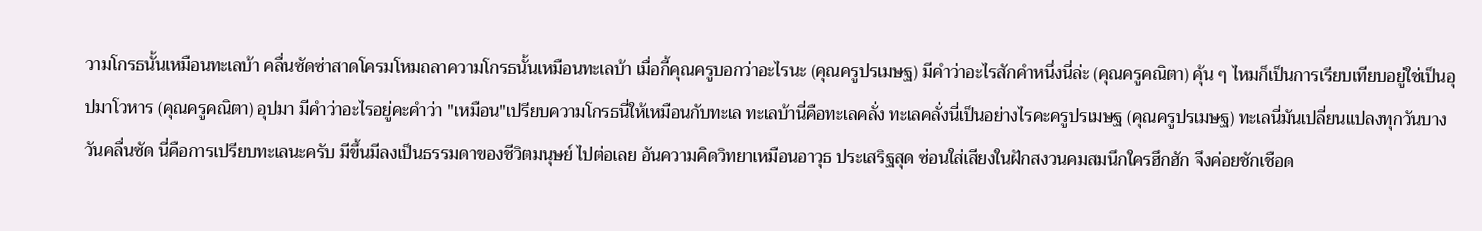วามโกรธนั้นเหมือนทะเลบ้า คลื่นซัดซ่าสาดโครมโหมถลาความโกรธนั้นเหมือนทะเลบ้า เมื่อกี้คุณครูบอกว่าอะไรนะ (คุณครูปรเมษฐ) มีคำว่าอะไรสักคำหนึ่งนี่ล่ะ (คุณครูคณิตา) คุ้น ๆ ไหมก็เป็นการเรียบเทียบอยู่ใช่เป็นอุปมาโวหาร (คุณครูคณิตา) อุปมา มีคำว่าอะไรอยู่คะคำว่า "เหมือน"เปรียบความโกรธนี่ให้เหมือนกับทะเล ทะเลบ้านี่คือทะเลคลั่ง ทะเลคลั่งนี่เป็นอย่างไรคะครูปรเมษฐ (คุณครูปรเมษฐ) ทะเลนี่มันเปลี่ยนแปลงทุกวันบางวันคลื่นซัด นี่คือการเปรียบทะเลนะครับ มีขึ้นมีลงเป็นธรรมดาของชีวิตมนุษย์ ไปต่อเลย อันความคิดวิทยาเหมือนอาวุธ ประเสริฐสุด ซ่อนใส่เสียงในฝักสงวนคมสมนึกใครฮึกฮัก จึงค่อยชักเชือด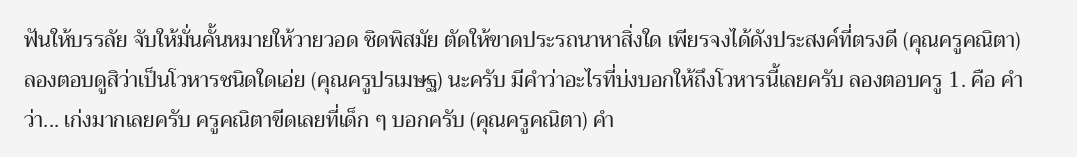ฟันให้บรรลัย จับให้มั่นคั้นหมายให้วายวอด ชิดพิสมัย ตัดให้ขาดประรถนาหาสิ่งใด เพียรจงได้ดังประสงค์ที่ตรงดี (คุณครูคณิตา) ลองตอบดูสิว่าเป็นโวหารชนิดใดเอ่ย (คุณครูปรเมษฐ) นะครับ มีคำว่าอะไรที่บ่งบอกให้ถึงโวหารนี้เลยครับ ลองตอบครู 1. คือ คำว่า... เก่งมากเลยครับ ครูคณิตาขีดเลยที่เด็ก ๆ บอกครับ (คุณครูคณิตา) คำ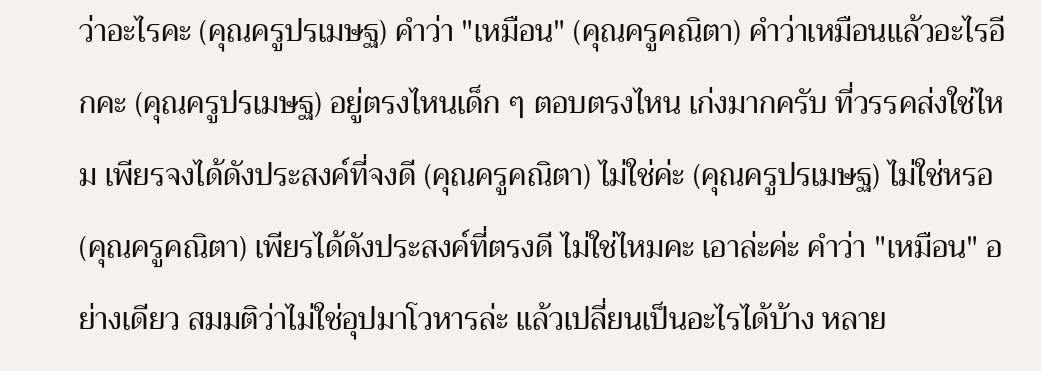ว่าอะไรคะ (คุณครูปรเมษฐ) คำว่า "เหมือน" (คุณครูคณิตา) คำว่าเหมือนแล้วอะไรอีกคะ (คุณครูปรเมษฐ) อยู่ตรงไหนเด็ก ๆ ตอบตรงไหน เก่งมากครับ ที่วรรคส่งใช่ไหม เพียรจงได้ดังประสงค์ที่จงดี (คุณครูคณิตา) ไม่ใช่ค่ะ (คุณครูปรเมษฐ) ไม่ใช่หรอ (คุณครูคณิตา) เพียรได้ดังประสงค์ที่ตรงดี ไม่ใช่ไหมคะ เอาล่ะค่ะ คำว่า "เหมือน" อย่างเดียว สมมติว่าไม่ใช่อุปมาโวหารล่ะ แล้วเปลี่ยนเป็นอะไรได้บ้าง หลาย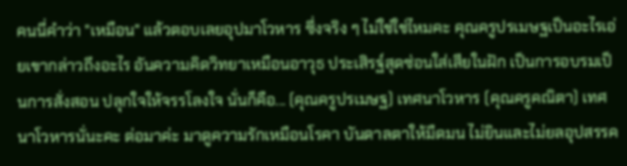คนนี่คำว่า "เหมือน" แล้วตอบเลยอุปมาโวหาร ซึ่งจริง ๆ ไม่ใช่ใช่ไหมคะ คุณครูปรเมษฐเป็นอะไรเอ่ยเขากล่าวถึงอะไร อันความคิดวิทยาเหมือนอาวุธ ประเสิรฐ์สุดซ่อนใส่เสียในฝัก เป็นการอบรมเป็นการสั่งสอน ปลุกใจให้จรรโลงใจ นั่นก็คือ... (คุณครูปรเมษฐ) เทศนาโวหาร (คุณครูคณิตา) เทศนาโวหารนั่นะคะ ต่อมาค่ะ มาดูความรักเหมือนโรคา บันดาลตาให้มืดมน ไม่ยินและไม่ยลอุปสรรค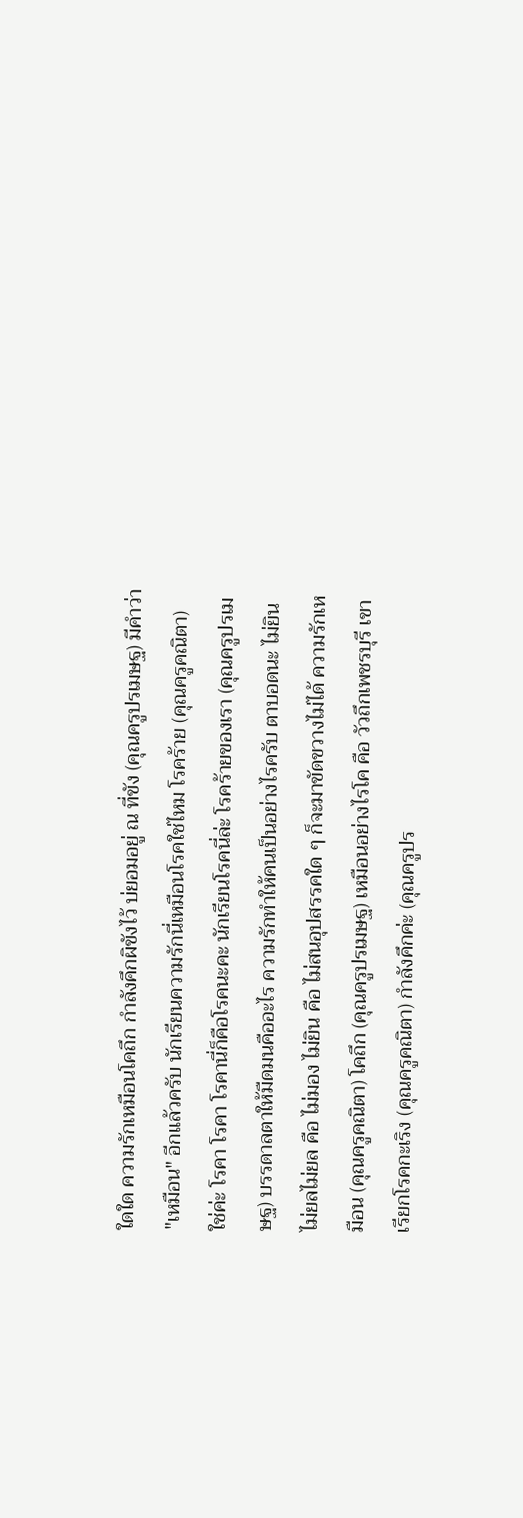ใดใด ความรักเหมือนโคถึก กำลังคึกผิขังไว้ บ่ยอมอยู่ ณ ที่ขัง (คุณครูปรเมษฐ) มีคำว่า "เหมือน" อีกแล้วครับ นักเรียนความรักนี่เหมือนโรคใช่ไหม โรคร้าย (คุณครูคณิตา) ใช่ค่ะ โรคา โรคา โรคานี่ก็คือโรคนะคะ นักเรียนโรคนี่ล่ะ โรคร้ายของเรา (คุณครูปรเมษฐ) บรรดาลตาให้มืดมนคืออะไร ความรักทำให้คนเป็นอย่างไรครับ ตาบอดนะ ไม่ยิน ไม่ยลไม่ยล คือ ไม่มอง ไม่ยิน คือ ไม่สนอุปสรรคใด ๆ ก็จะมาขัดขวางไม่ได้ ความรักเหมือน (คุณครูคณิตา) โคถึก (คุณครูปรเมษฐ) เหมือนอย่างไรโค คือ วัวถึกเพชรบุรี เขาเรียกโรคกะเริง (คุณครูคณิตา) กำลังคึกค่ะ (คุณครูปร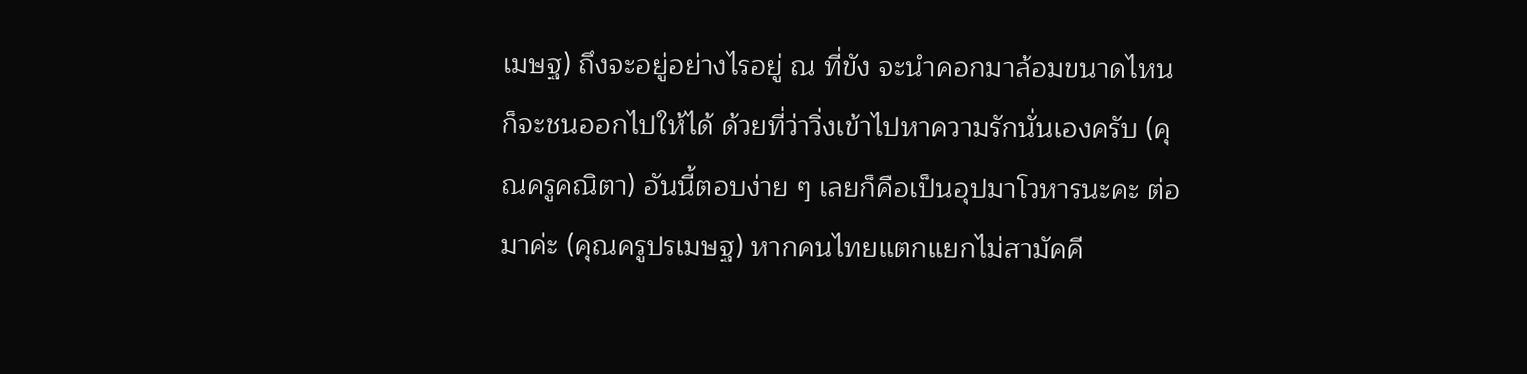เมษฐ) ถึงจะอยู่อย่างไรอยู่ ณ ที่ขัง จะนำคอกมาล้อมขนาดไหนก็จะชนออกไปให้ได้ ด้วยที่ว่าวิ่งเข้าไปหาความรักนั่นเองครับ (คุณครูคณิตา) อันนี้ตอบง่าย ๆ เลยก็คือเป็นอุปมาโวหารนะคะ ต่อมาค่ะ (คุณครูปรเมษฐ) หากคนไทยแตกแยกไม่สามัคคี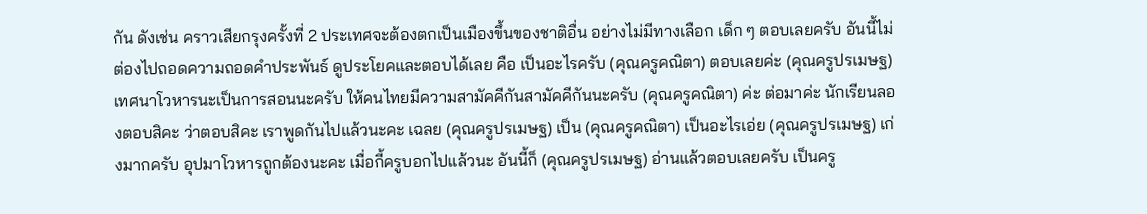กัน ดังเช่น คราวเสียกรุงครั้งที่ 2 ประเทศจะต้องตกเป็นเมืองขึ้นของชาติอื่น อย่างไม่มีทางเลือก เด็ก ๆ ตอบเลยครับ อันนี้ไม่ต่องไปถอดความถอดคำประพันธ์ ดูประโยคและตอบได้เลย คือ เป็นอะไรครับ (คุณครูคณิตา) ตอบเลยค่ะ (คุณครูปรเมษฐ) เทศนาโวหารนะเป็นการสอนนะครับ ให้คนไทยมีความสามัคคีกันสามัคคีกันนะครับ (คุณครูคณิตา) ค่ะ ต่อมาค่ะ นักเรียนลองตอบสิคะ ว่าตอบสิคะ เราพูดกันไปแล้วนะคะ เฉลย (คุณครูปรเมษฐ) เป็น (คุณครูคณิตา) เป็นอะไรเอ่ย (คุณครูปรเมษฐ) เก่งมากครับ อุปมาโวหารถูกต้องนะคะ เมื่อกี้ครูบอกไปแล้วนะ อันนี้ก็ (คุณครูปรเมษฐ) อ่านแล้วตอบเลยครับ เป็นครู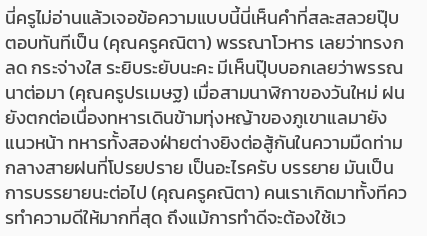นี่ครูไม่อ่านแล้วเจอข้อความแบบนี้นี่เห็นคำที่สละสลวยปุ๊บ ตอบทันทีเป็น (คุณครูคณิตา) พรรณาโวหาร เลยว่าทรงกลด กระจ่างใส ระยิบระยับนะคะ มีเห็นปุ๊บบอกเลยว่าพรรณนาต่อมา (คุณครูปรเมษฐ) เมื่อสามนาฬิกาของวันใหม่ ฝนยังตกต่อเนื่องทหารเดินข้ามทุ่งหญ้าของภูเขาแลมายังแนวหน้า ทหารทั้งสองฝ่ายต่างยิงต่อสู้กันในความมืดท่ามกลางสายฝนที่โปรยปราย เป็นอะไรครับ บรรยาย มันเป็นการบรรยายนะต่อไป (คุณครูคณิตา) คนเราเกิดมาทั้งทีควรทำความดีให้มากที่สุด ถึงแม้การทำดีจะต้องใช้เว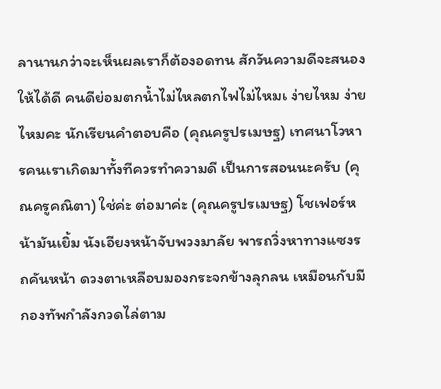ลานานกว่าจะเห็นผลเราก็ต้องอดทน สักวันความดีจะสนองให้ได้ดี คนดีย่อมตกน้ำไม่ไหลตกไฟไม่ไหมเ ง่ายไหม ง่ายไหมคะ นักเรียนคำตอบคือ (คุณครูปรเมษฐ) เทศนาโวหารคนเราเกิดมาทั้งทีควรทำความดี เป็นการสอนนะครับ (คุณครูคณิตา) ใช่ค่ะ ต่อมาค่ะ (คุณครูปรเมษฐ) โชเฟอร์หน้ามันเยิ้ม นังเอียงหน้าจับพวงมาลัย พารถวิ่งหาทางแซงรถคันหน้า ดวงตาเหลือบมองกระจกข้างลุกลน เหมือนกับมีกองทัพกำลังกวดไล่ตาม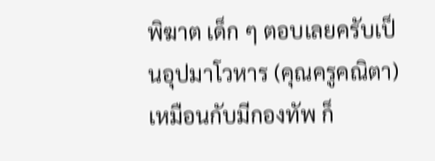พิฆาต เด็ก ๆ ตอบเลยครับเป็นอุปมาโวหาร (คุณครูคณิตา) เหมือนกับมีกองทัพ ก็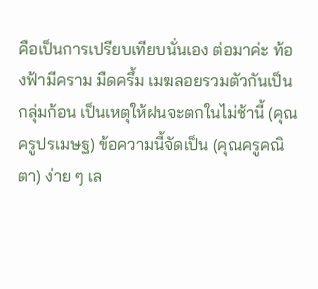คือเป็นการเปรียบเทียบนั่นเอง ต่อมาค่ะ ท้องฟ้ามีคราม มืดครึ้ม เมฆลอยรวมตัวกันเป็นกลุ่มก้อน เป็นเหตุให้ฝนจะตกในไม่ช้านี้ (คุณครูปรเมษฐ) ข้อความนี้จัดเป็น (คุณครูคณิตา) ง่าย ๆ เล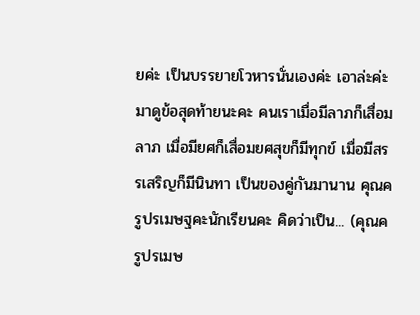ยค่ะ เป็นบรรยายโวหารนั่นเองค่ะ เอาล่ะค่ะ มาดูข้อสุดท้ายนะคะ คนเราเมื่อมีลาภก็เสื่อมลาภ เมื่อมียศก็เสื่อมยศสุขก็มีทุกข์ เมื่อมีสรรเสริญก็มีนินทา เป็นของคู่กันมานาน คุณครูปรเมษฐคะนักเรียนคะ คิดว่าเป็น... (คุณครูปรเมษ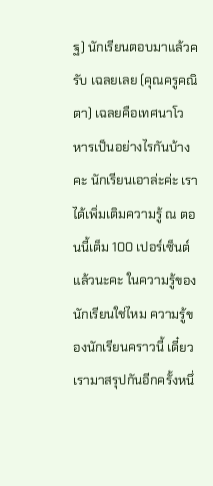ฐ) นักเรียนตอบมาแล้วครับ เฉลยเลย (คุณครูคณิตา) เฉลยคือเทศนาโวหารเป็นอย่างไรกันบ้างคะ นักเรียนเอาล่ะค่ะ เราได้เพิ่มเติมความรู้ ณ ตอนนี้เต็ม 100 เปอร์เซ็นต์แล้วนะคะ ในความรู้ของนักเรียนใช่ไหม ความรู้ของนักเรียนคราวนี้ เดี๋ยวเรามาสรุปกันอีกครั้งหนึ่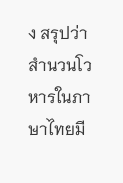ง สรุปว่าสำนวนโวหารในภาษาไทยมี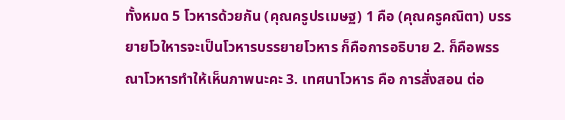ทั้งหมด 5 โวหารด้วยกัน (คุณครูปรเมษฐ) 1 คือ (คุณครูคณิตา) บรรยายโวใหารจะเป็นโวหารบรรยายโวหาร ก็คือการอธิบาย 2. ก็คือพรรณาโวหารทำให้เห็นภาพนะคะ 3. เทศนาโวหาร คือ การสั่งสอน ต่อ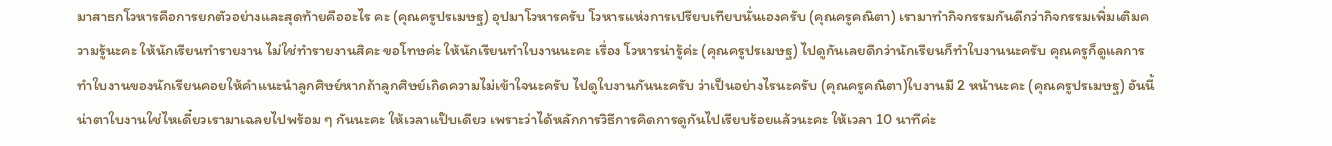มาสาธกโวหารคือการยกตัวอย่างและสุดท้ายคืออะไร คะ (คุณครูปรเมษฐ) อุปมาโวหารครับ โวหารแห่งการเปรียบเทียบนั่นเองครับ (คุณครูคณิตา) เรามาทำกิจกรรมกันดีกว่ากิจกรรมเพิ่มเติมความรู้นะคะ ให้นักเรียนทำรายงาน ไม่ใช่ทำรายงานสิคะ ขอโทษค่ะ ให้นักเรียนทำใบงานนะคะ เรื่อง โวหารน่ารู้ค่ะ (คุณครูปรเมษฐ) ไปดูกันเลยดีกว่านักเรียนก็ทำใบงานนะครับ คุณครูก็ดูแลการทำใบงานของนักเรียนคอยให้คำแนะนำลูกศิษย์หากถ้าลูกศิษย์เกิดความไม่เข้าใจนะครับ ไปดูใบงานกันนะครับ ว่าเป็นอย่างไรนะครับ (คุณครูคณิตา)ใบงานมี 2 หน้านะคะ (คุณครูปรเมษฐ) อันนี้น่าตาใบงานใช่ไหเดี๋ยวเรามาเฉลยไปพร้อม ๆ กันนะคะ ให้เวลาแป๊บเดียว เพราะว่าได้หลักการวิธีการคิดการดูกันไปเรียบร้อยแล้วนะคะ ให้เวลา 10 นาทีค่ะ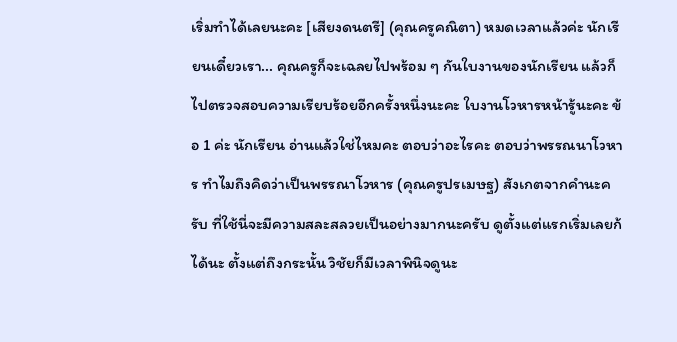เริ่มทำได้เลยนะคะ [เสียงดนตรี] (คุณครูคณิตา) หมดเวลาแล้วค่ะ นักเรียนเดี๋ยวเรา... คุณครูก็จะเฉลยไปพร้อม ๆ กันใบงานของนักเรียน แล้วก็ไปตรวจสอบความเรียบร้อยอีกครั้งหนึ่งนะคะ ใบงานโวหารหน้ารู้นะคะ ข้อ 1 ค่ะ นักเรียน อ่านแล้วใช่ไหมคะ ตอบว่าอะไรคะ ตอบว่าพรรณนาโวหาร ทำไมถึงคิดว่าเป็นพรรณาโวหาร (คุณครูปรเมษฐ) สังเกตจากคำนะครับ ที่ใช้นี่จะมีความสละสลวยเป็นอย่างมากนะครับ ดูตั้งแต่แรกเริ่มเลยก้ได้นะ ตั้งแต่ถึงกระนั้น วิชัยก็มีเวลาพินิจดูนะ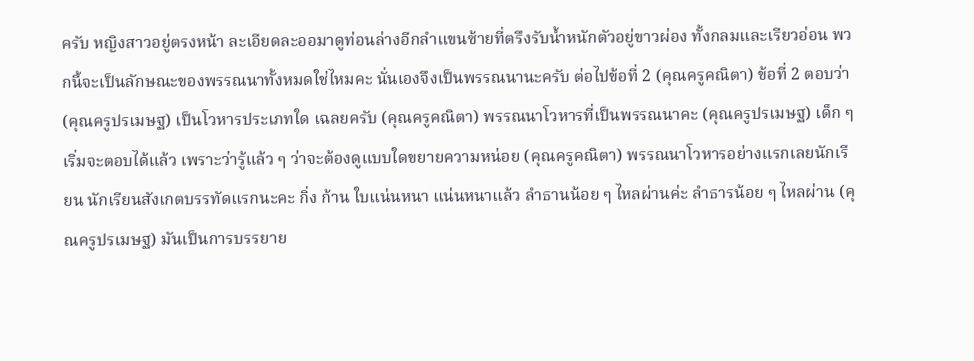ครับ หญิงสาวอยู่ตรงหน้า ละเอียดละออมาดูท่อนล่างอีกลำแขนซ้ายที่ตรึงรับน้ำหนักตัวอยู่ขาวผ่อง ทั้งกลมและเรียวอ่อน พวกนี้จะเป็นลักษณะของพรรณนาทั้งหมดใช่ไหมคะ นั่นเองจึงเป็นพรรณนานะครับ ต่อไปข้อที่ 2 (คุณครูคณิตา) ข้อที่ 2 ตอบว่า (คุณครูปรเมษฐ) เป็นโวหารประเภทใด เฉลยครับ (คุณครูคณิตา) พรรณนาโวหารที่เป็นพรรณนาคะ (คุณครูปรเมษฐ) เด็ก ๆ เริ่มจะตอบได้แล้ว เพราะว่ารู้แล้ว ๆ ว่าจะต้องดูแบบใดขยายความหน่อย (คุณครูคณิตา) พรรณนาโวหารอย่างแรกเลยนักเรียน นักเรียนสังเกตบรรทัดแรกนะคะ กิ่ง ก้าน ใบแน่นหนา แน่นหนาแล้ว ลำธานน้อย ๆ ไหลผ่านค่ะ ลำธารน้อย ๆ ไหลผ่าน (คุณครูปรเมษฐ) มันเป็นการบรรยาย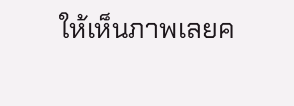ให้เห็นภาพเลยค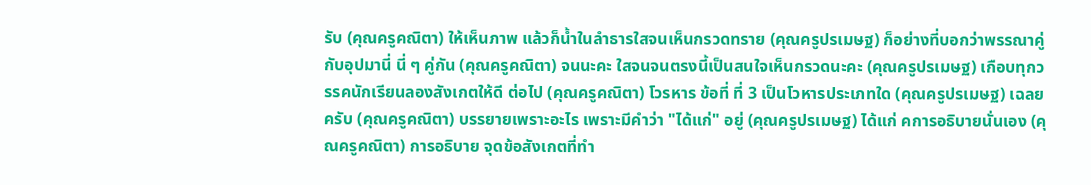รับ (คุณครูคณิตา) ให้เห็นภาพ แล้วก็น้ำในลำธารใสจนเห็นกรวดทราย (คุณครูปรเมษฐ) ก็อย่างที่บอกว่าพรรณาคู่กับอุปมานี่ นี่ ๆ คู่กัน (คุณครูคณิตา) จนนะคะ ใสจนจนตรงนี้เป็นสนใจเห็นกรวดนะคะ (คุณครูปรเมษฐ) เกือบทุกวรรคนักเรียนลองสังเกตให้ดี ต่อไป (คุณครูคณิตา) โวรหาร ข้อที่ ที่ 3 เป็นโวหารประเภทใด (คุณครูปรเมษฐ) เฉลยครับ (คุณครูคณิตา) บรรยายเพราะอะไร เพราะมีคำว่า "ได้แก่" อยู่ (คุณครูปรเมษฐ) ได้แก่ คการอธิบายนั่นเอง (คุณครูคณิตา) การอธิบาย จุดข้อสังเกตที่ทำ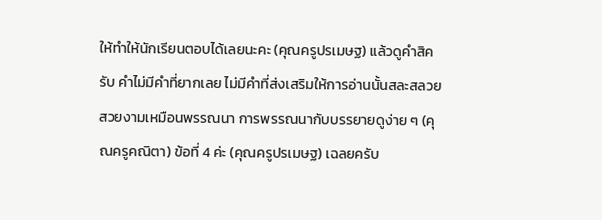ให้ทำให้นักเรียนตอบได้เลยนะคะ (คุณครูปรเมษฐ) แล้วดูคำสิครับ คำไม่มีคำที่ยากเลย ไม่มีคำที่ส่งเสริมให้การอ่านนั้นสละสลวยสวยงามเหมือนพรรณนา การพรรณนากับบรรยายดูง่าย ๆ (คุณครูคณิตา) ข้อที่ 4 ค่ะ (คุณครูปรเมษฐ) เฉลยครับ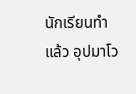นักเรียนทำแล้ว อุปมาโว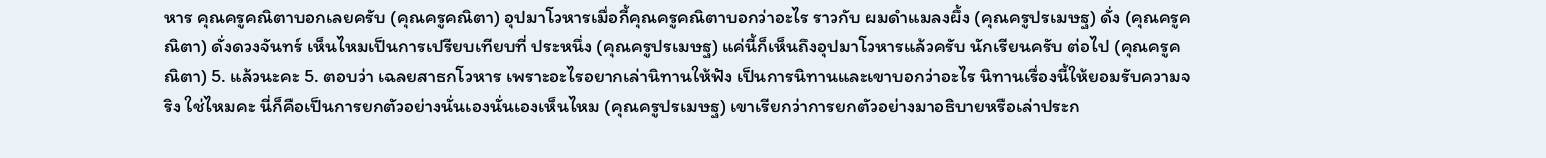หาร คุณครูคณิตาบอกเลยครับ (คุณครูคณิตา) อุปมาโวหารเมื่อกี้คุณครูคณิตาบอกว่าอะไร ราวกับ ผมดำแมลงผึ้ง (คุณครูปรเมษฐ) ดั่ง (คุณครูคณิตา) ดั่งดวงจันทร์ เห็นไหมเป็นการเปรียบเทียบที่ ประหนึ่ง (คุณครูปรเมษฐ) แค่นี้ก็เห็นถึงอุปมาโวหารแล้วครับ นักเรียนครับ ต่อไป (คุณครูคณิตา) 5. แล้วนะคะ 5. ตอบว่า เฉลยสาธกโวหาร เพราะอะไรอยากเล่านิทานให้ฟัง เป็นการนิทานและเขาบอกว่าอะไร นิทานเรื่องนี้ให้ยอมรับความจริง ใช่ไหมคะ นี่ก็คือเป็นการยกตัวอย่างนั่นเองนั่นเองเห็นไหม (คุณครูปรเมษฐ) เขาเรียกว่าการยกตัวอย่างมาอธิบายหรือเล่าประก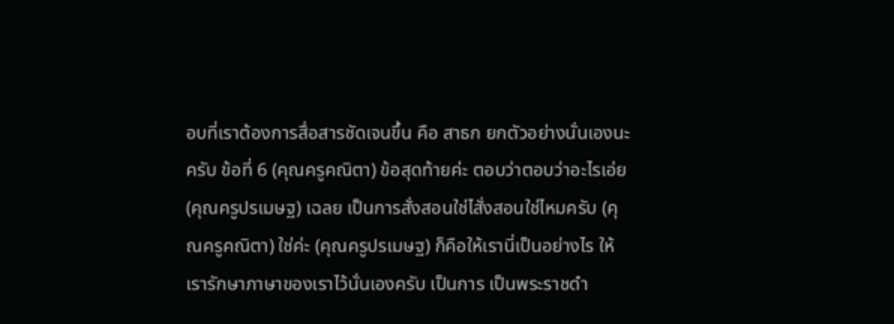อบที่เราต้องการสื่อสารชัดเจนขึ้น คือ สาธก ยกตัวอย่างนั่นเองนะครับ ข้อที่ 6 (คุณครูคณิตา) ข้อสุดท้ายค่ะ ตอบว่าตอบว่าอะไรเอ่ย (คุณครูปรเมษฐ) เฉลย เป็นการสั่งสอนใช่ไสั่งสอนใช่ไหมครับ (คุณครูคณิตา) ใช่ค่ะ (คุณครูปรเมษฐ) ก็คือให้เรานี่เป็นอย่างไร ให้เรารักษาภาษาของเราไว้นั่นเองครับ เป็นการ เป็นพระราชดำ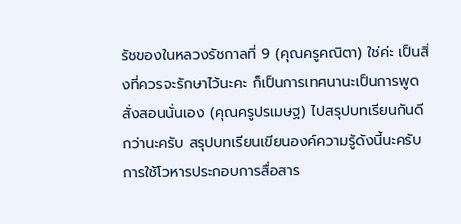รัชของในหลวงรัชกาลที่ 9 (คุณครูคณิตา) ใช่ค่ะ เป็นสิ่งที่ควรจะรักษาไว้นะคะ ก็เป็นการเทศนานะเป็นการพูดสั่งสอนนั่นเอง (คุณครูปรเมษฐ) ไปสรุปบทเรียนกันดีกว่านะครับ สรุปบทเรียนเขียนองค์ความรู้ดังนี้นะครับ การใช้โวหารประกอบการสื่อสาร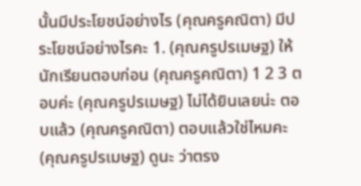นั้นมีประโยชน์อย่างไร (คุณครูคณิตา) มีประโยชน์อย่างไรคะ 1. (คุณครูปรเมษฐ) ให้นักเรียนตอบก่อน (คุณครูคณิตา) 1 2 3 ตอบค่ะ (คุณครูปรเมษฐ) ไม่ได้ยินเลยน่ะ ตอบแล้ว (คุณครูคณิตา) ตอบแล้วใช่ไหมคะ (คุณครูปรเมษฐ) ดูนะ ว่าตรง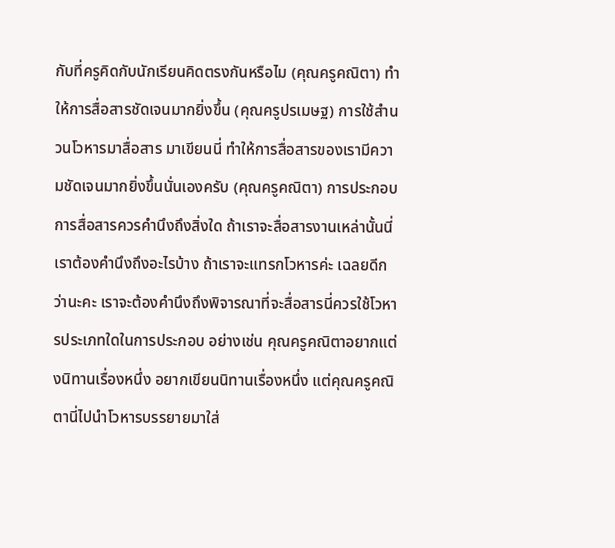กับที่ครูคิดกับนักเรียนคิดตรงกันหรือไม (คุณครูคณิตา) ทำให้การสื่อสารชัดเจนมากยิ่งขึ้น (คุณครูปรเมษฐ) การใช้สำนวนโวหารมาสื่อสาร มาเขียนนี่ ทำให้การสื่อสารของเรามีความชัดเจนมากยิ่งขึ้นนั่นเองครับ (คุณครูคณิตา) การประกอบการสื่อสารควรคำนึงถึงสิ่งใด ถ้าเราจะสื่อสารงานเหล่านั้นนี่เราต้องคำนึงถึงอะไรบ้าง ถ้าเราจะแทรกโวหารค่ะ เฉลยดีกว่านะคะ เราจะต้องคำนึงถึงพิจารณาที่จะสื่อสารนี่ควรใช้โวหารประเภทใดในการประกอบ อย่างเช่น คุณครูคณิตาอยากแต่งนิทานเรื่องหนึ่ง อยากเขียนนิทานเรื่องหนึ่ง แต่คุณครูคณิตานี่ไปนำโวหารบรรยายมาใส่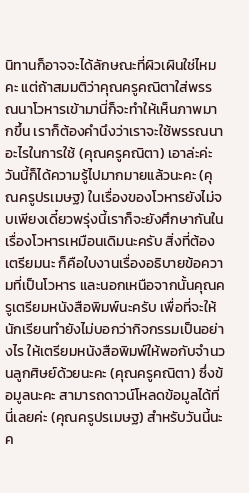นิทานก็อาจจะได้ลักษณะที่ผิวเผินใช่ไหมคะ แต่ถ้าสมมติว่าคุณครูคณิตาใส่พรรณนาโวหารเข้ามานี่ก็จะทำให้เห็นภาพมากขึ้น เราก็ต้องคำนึงว่าเราจะใช้พรรณนาอะไรในการใช้ (คุณครูคณิตา) เอาล่ะค่ะ วันนี้ก็ได้ความรู้ไปมากมายแล้วนะคะ (คุณครูปรเมษฐ) ในเรื่องของโวหารยังไม่จบเพียงเดี๋ยวพรุ่งนี้เราก็จะยังศึกษากันในเรื่องโวหารเหมือนเดิมนะครับ สิ่งที่ต้องเตรียมนะ ก็คือใบงานเรื่องอธิบายข้อความที่เป็นโวหาร และนอกเหนือจากนั้นคุณครูเตรียมหนังสือพิมพ์นะครับ เพื่อที่จะให้นักเรียนทำยังไม่บอกว่ากิจกรรมเป็นอย่างไร ให้เตรียมหนังสือพิมพ์ให้พอกับจำนวนลูกศิษย์ด้วยนะคะ (คุณครูคณิตา) ซึ่งข้อมูลนะคะ สามารถดาวน์โหลดข้อมูลได้ที่นี่เลยค่ะ (คุณครูปรเมษฐ) สำหรับวันนี้นะค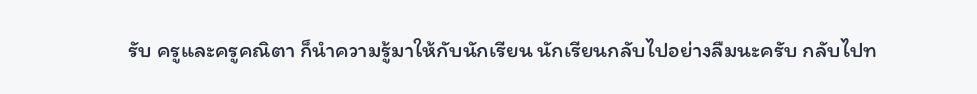รับ ครูและครูคณิตา ก็นำความรู้มาให้กับนักเรียน นักเรียนกลับไปอย่างลืมนะครับ กลับไปท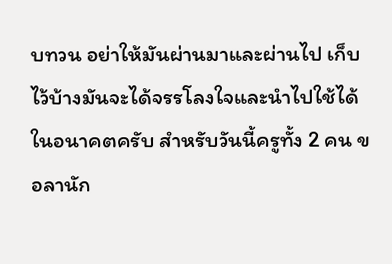บทวน อย่าให้มันผ่านมาและผ่านไป เก็บไว้บ้างมันจะได้จรรโลงใจและนำไปใช้ได้ในอนาคตครับ สำหรับวันนี้ครูทั้ง 2 คน ขอลานัก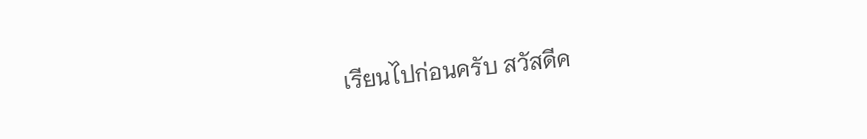เรียนไปก่อนครับ สวัสดีค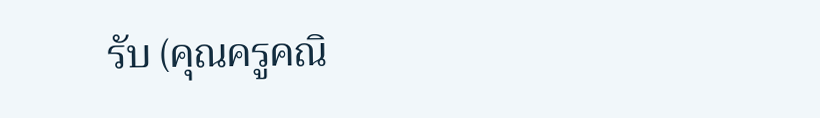รับ (คุณครูคณิ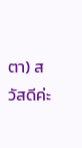ตา) สวัสดีค่ะ